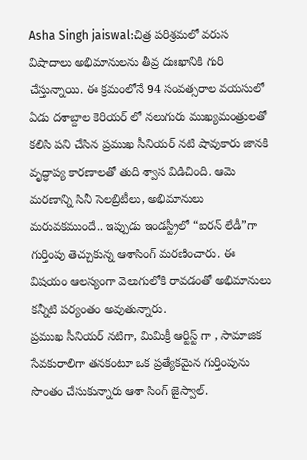Asha Singh jaiswal:చిత్ర పరిశ్రమలో వరుస విషాదాలు అభిమానులను తీవ్ర దుఃఖానికి గురి చేస్తున్నాయి. ఈ క్రమంలోనే 94 సంవత్సరాల వయసులో ఏడు దశాబ్దాల కెరియర్ లో నలుగురు ముఖ్యమంత్రులతో కలిసి పని చేసిన ప్రముఖ సీనియర్ నటి షావుకారు జానకి వృద్ధాప్య కారణాలతో తుది శ్వాస విడిచింది. ఆమె మరణాన్ని సినీ సెలబ్రిటీలు, అభిమానులు మరువకముందే.. ఇప్పుడు ఇండస్ట్రీలో “ఐరన్ లేడీ”గా గుర్తింపు తెచ్చుకున్న ఆశాసింగ్ మరణించారు. ఈ విషయం ఆలస్యంగా వెలుగులోకి రావడంతో అభిమానులు కన్నీటి పర్యంతం అవుతున్నారు.
ప్రముఖ సీనియర్ నటిగా, మిమిక్రీ ఆర్టిస్ట్ గా , సామాజిక సేవకురాలిగా తనకంటూ ఒక ప్రత్యేకమైన గుర్తింపును సొంతం చేసుకున్నారు ఆశా సింగ్ జైస్వాల్.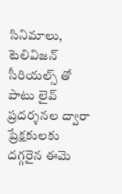సినిమాలు, టెలివిజన్ సీరియల్స్ తో పాటు లైవ్ ప్రదర్శనల ద్వారా ప్రేక్షకులకు దగ్గరైన ఈమె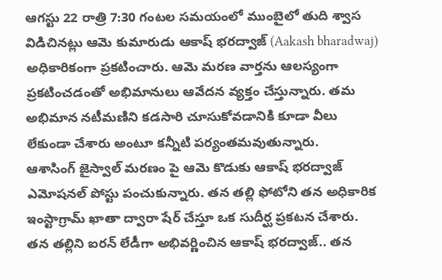ఆగస్టు 22 రాత్రి 7:30 గంటల సమయంలో ముంబైలో తుది శ్వాస విడిచినట్లు ఆమె కుమారుడు ఆకాష్ భరద్వాజ్ (Aakash bharadwaj) అధికారికంగా ప్రకటించారు. ఆమె మరణ వార్తను ఆలస్యంగా ప్రకటించడంతో అభిమానులు ఆవేదన వ్యక్తం చేస్తున్నారు. తమ అభిమాన నటీమణిని కడసారి చూసుకోవడానికి కూడా వీలు లేకుండా చేశారు అంటూ కన్నీటి పర్యంతమవుతున్నారు.
ఆశాసింగ్ జైస్వాల్ మరణం పై ఆమె కొడుకు ఆకాష్ భరద్వాజ్ ఎమోషనల్ పోస్టు పంచుకున్నారు. తన తల్లి ఫోటోని తన అధికారిక ఇంస్టాగ్రామ్ ఖాతా ద్వారా షేర్ చేస్తూ ఒక సుదీర్ఘ ప్రకటన చేశారు. తన తల్లిని ఐరన్ లేడీగా అభివర్ణించిన ఆకాష్ భరద్వాజ్.. తన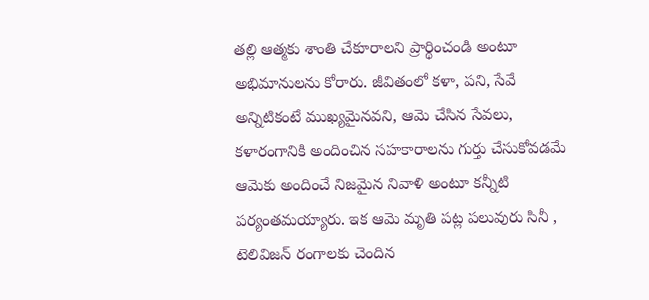తల్లి ఆత్మకు శాంతి చేకూరాలని ప్రార్థించండి అంటూ అభిమానులను కోరారు. జీవితంలో కళా, పని, సేవే అన్నిటికంటే ముఖ్యమైనవని, ఆమె చేసిన సేవలు, కళారంగానికి అందించిన సహకారాలను గుర్తు చేసుకోవడమే ఆమెకు అందించే నిజమైన నివాళి అంటూ కన్నీటి పర్యంతమయ్యారు. ఇక ఆమె మృతి పట్ల పలువురు సినీ , టెలివిజన్ రంగాలకు చెందిన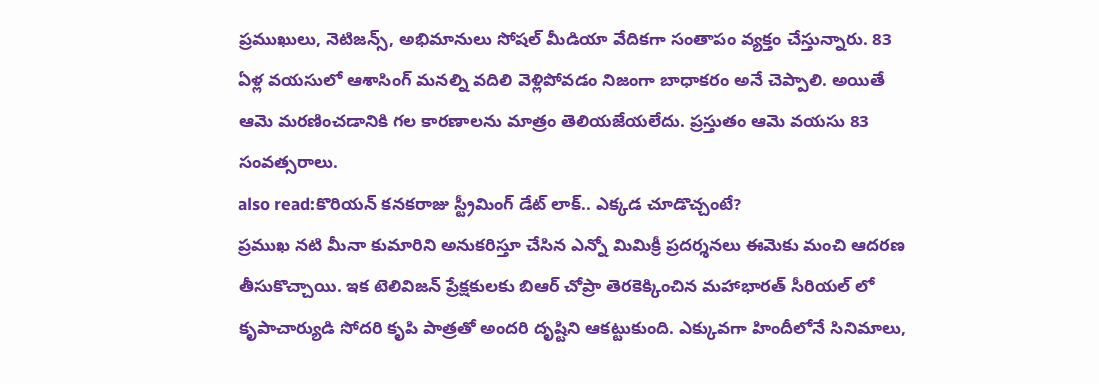ప్రముఖులు, నెటిజన్స్, అభిమానులు సోషల్ మీడియా వేదికగా సంతాపం వ్యక్తం చేస్తున్నారు. 83 ఏళ్ల వయసులో ఆశాసింగ్ మనల్ని వదిలి వెళ్లిపోవడం నిజంగా బాధాకరం అనే చెప్పాలి. అయితే ఆమె మరణించడానికి గల కారణాలను మాత్రం తెలియజేయలేదు. ప్రస్తుతం ఆమె వయసు 83 సంవత్సరాలు.
also read:కొరియన్ కనకరాజు స్ట్రీమింగ్ డేట్ లాక్.. ఎక్కడ చూడొచ్చంటే?
ప్రముఖ నటి మీనా కుమారిని అనుకరిస్తూ చేసిన ఎన్నో మిమిక్రీ ప్రదర్శనలు ఈమెకు మంచి ఆదరణ తీసుకొచ్చాయి. ఇక టెలివిజన్ ప్రేక్షకులకు బిఆర్ చోప్రా తెరకెక్కించిన మహాభారత్ సీరియల్ లో కృపాచార్యుడి సోదరి కృపి పాత్రతో అందరి దృష్టిని ఆకట్టుకుంది. ఎక్కువగా హిందీలోనే సినిమాలు,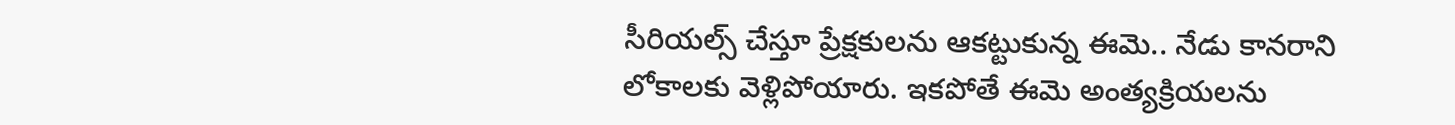సీరియల్స్ చేస్తూ ప్రేక్షకులను ఆకట్టుకున్న ఈమె.. నేడు కానరాని లోకాలకు వెళ్లిపోయారు. ఇకపోతే ఈమె అంత్యక్రియలను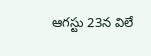ఆగస్టు 23న విలే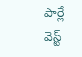పార్లే వెస్ట్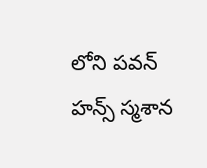లోని పవన్ హన్స్ స్మశాన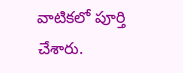వాటికలో పూర్తి చేశారు.